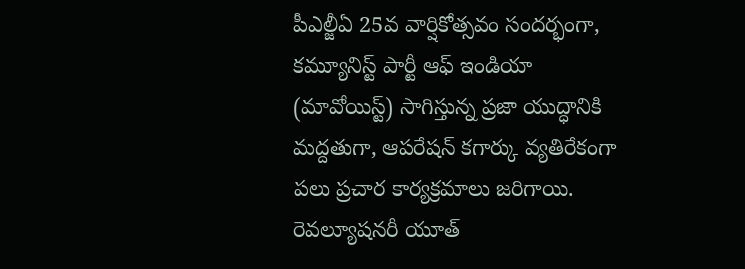పీఎల్జీఏ 25వ వార్షికోత్సవం సందర్భంగా, కమ్యూనిస్ట్ పార్టీ ఆఫ్ ఇండియా (మావోయిస్ట్) సాగిస్తున్న ప్రజా యుద్ధానికి మద్దతుగా, ఆపరేషన్ కగార్కు వ్యతిరేకంగా పలు ప్రచార కార్యక్రమాలు జరిగాయి.
రెవల్యూషనరీ యూత్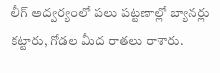లీగ్ అద్వర్యంలో పలు పట్టణాల్లో బ్యానర్లు కట్టారు, గోడల మీద రాతలు రాశారు.